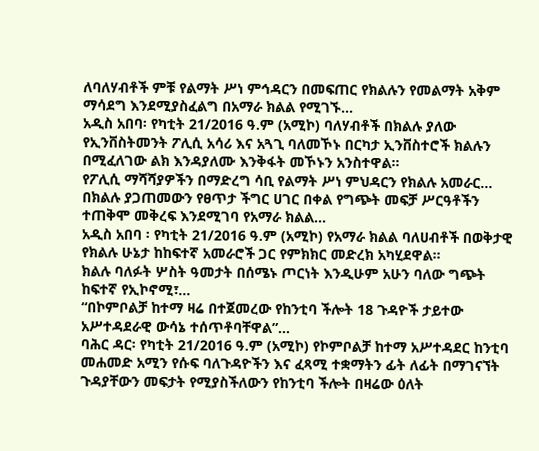ለባለሃብቶች ምቹ የልማት ሥነ ምኅዳርን በመፍጠር የክልሉን የመልማት አቅም ማሳደግ እንደሚያስፈልግ በአማራ ክልል የሚገኙ...
አዲስ አበባ፡ የካቲት 21/2016 ዓ.ም (አሚኮ) ባለሃብቶች በክልሉ ያለው የኢንቨስትመንት ፖሊሲ አሳሪ እና አጓጊ ባለመኾኑ በርካታ ኢንቨስተሮች ክልሉን በሚፈለገው ልክ እንዳያለሙ እንቅፋት መኾኑን አንስተዋል።
የፖሊሲ ማሻሻያዎችን በማድረግ ሳቢ የልማት ሥነ ምህዳርን የክልሉ አመራር...
በክልሉ ያጋጠመውን የፀጥታ ችግር ሀገር በቀል የግጭት መፍቻ ሥርዓቶችን ተጠቅሞ መቅረፍ እንደሚገባ የአማራ ክልል...
አዲስ አበባ ፡ የካቲት 21/2016 ዓ.ም (አሚኮ) የአማራ ክልል ባለሀብቶች በወቅታዊ የክልሉ ሁኔታ ከከፍተኛ አመራሮች ጋር የምክክር መድረክ አካሂደዋል።
ክልሉ ባለፉት ሦስት ዓመታት በሰሜኑ ጦርነት እንዲሁም አሁን ባለው ግጭት ከፍተኛ የኢኮኖሚ፣...
“በኮምቦልቻ ከተማ ዛሬ በተጀመረው የከንቲባ ችሎት 18 ጉዳዮች ታይተው አሥተዳደራዊ ውሳኔ ተሰጥቶባቸዋል”...
ባሕር ዳር፡ የካቲት 21/2016 ዓ.ም (አሚኮ) የኮምቦልቻ ከተማ አሥተዳደር ከንቲባ መሐመድ አሚን የሱፍ ባለጉዳዮችን እና ፈጻሚ ተቋማትን ፊት ለፊት በማገናኘት ጉዳያቸውን መፍታት የሚያስችለውን የከንቲባ ችሎት በዛሬው ዕለት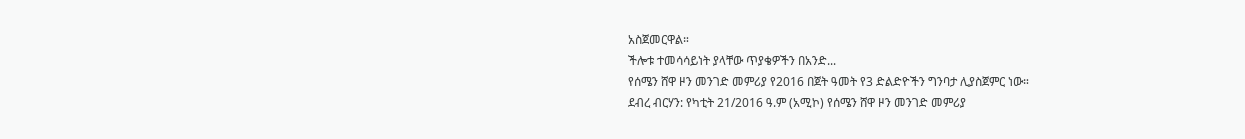አስጀመርዋል።
ችሎቱ ተመሳሳይነት ያላቸው ጥያቄዎችን በአንድ...
የሰሜን ሸዋ ዞን መንገድ መምሪያ የ2016 በጀት ዓመት የ3 ድልድዮችን ግንባታ ሊያስጀምር ነው።
ደብረ ብርሃን: የካቲት 21/2016 ዓ.ም (አሚኮ) የሰሜን ሸዋ ዞን መንገድ መምሪያ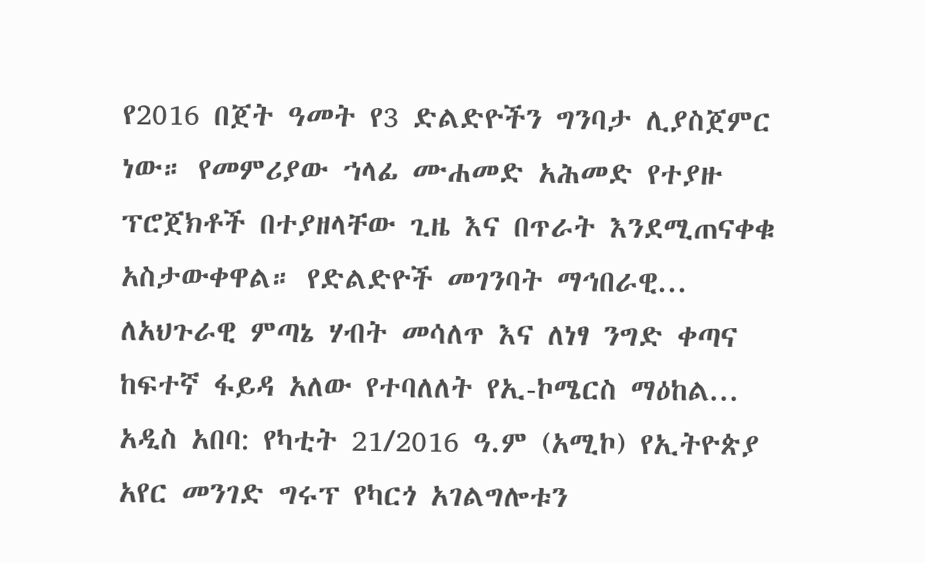የ2016 በጀት ዓመት የ3 ድልድዮችን ግንባታ ሊያስጀምር ነው። የመምሪያው ኀላፊ ሙሐመድ አሕመድ የተያዙ ፕሮጀክቶች በተያዘላቸው ጊዜ እና በጥራት እንደሚጠናቀቁ አስታውቀዋል። የድልድዮች መገንባት ማኅበራዊ...
ለአህጉራዊ ምጣኔ ሃብት መሳለጥ እና ለነፃ ንግድ ቀጣና ከፍተኛ ፋይዳ አለው የተባለለት የኢ-ኮሜርስ ማዕከል...
አዲስ አበባ: የካቲት 21/2016 ዓ.ም (አሚኮ) የኢትዮጵያ አየር መንገድ ግሩፕ የካርጎ አገልግሎቱን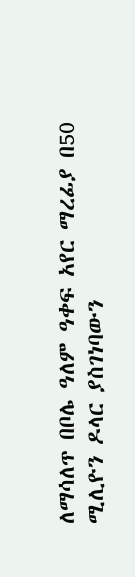ለማሳለጥ በቦሌ ዓለም ዓቀፍ አየር ማረፊያ በ50 ሚሊዮን ዶላር ያስገነባውን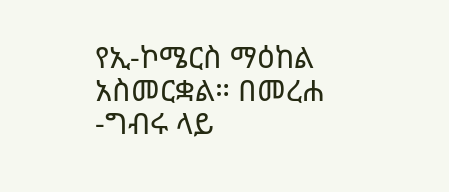የኢ-ኮሜርስ ማዕከል አስመርቋል። በመረሐ -ግብሩ ላይ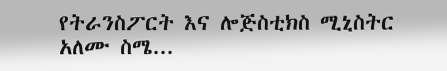የትራንስፖርት እና ሎጅስቲክስ ሚኒስትር አለሙ ስሜ...